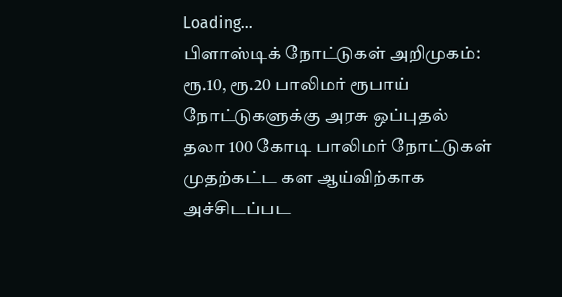Loading...
பிளாஸ்டிக் நோட்டுகள் அறிமுகம்: ரூ.10, ரூ.20 பாலிமர் ரூபாய் நோட்டுகளுக்கு அரசு ஒப்புதல்
தலா 100 கோடி பாலிமர் நோட்டுகள் முதற்கட்ட கள ஆய்விற்காக அச்சிடப்பட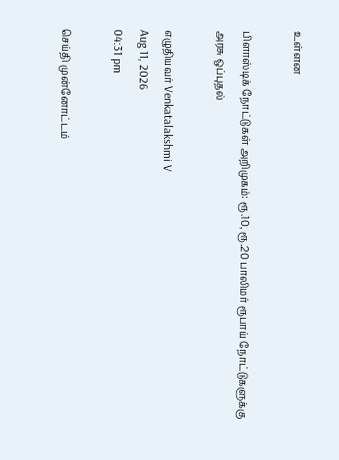உள்ளன

பிளாஸ்டிக் நோட்டுகள் அறிமுகம்: ரூ.10, ரூ.20 பாலிமர் ரூபாய் நோட்டுகளுக்கு அரசு ஒப்புதல்

எழுதியவர் Venkatalakshmi V
Aug 11, 2026
04:31 pm

செய்தி முன்னோட்டம்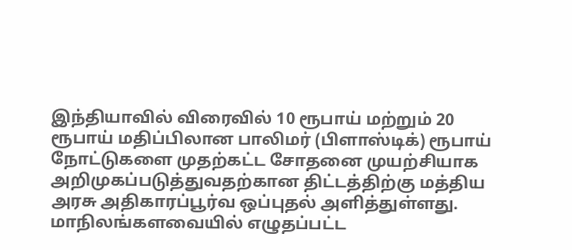இந்தியாவில் விரைவில் 10 ரூபாய் மற்றும் 20 ரூபாய் மதிப்பிலான பாலிமர் (பிளாஸ்டிக்) ரூபாய் நோட்டுகளை முதற்கட்ட சோதனை முயற்சியாக அறிமுகப்படுத்துவதற்கான திட்டத்திற்கு மத்திய அரசு அதிகாரப்பூர்வ ஒப்புதல் அளித்துள்ளது. மாநிலங்களவையில் எழுதப்பட்ட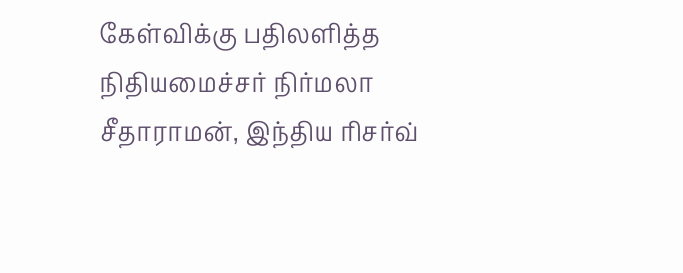கேள்விக்கு பதிலளித்த நிதியமைச்சர் நிர்மலா சீதாராமன், இந்திய ரிசர்வ்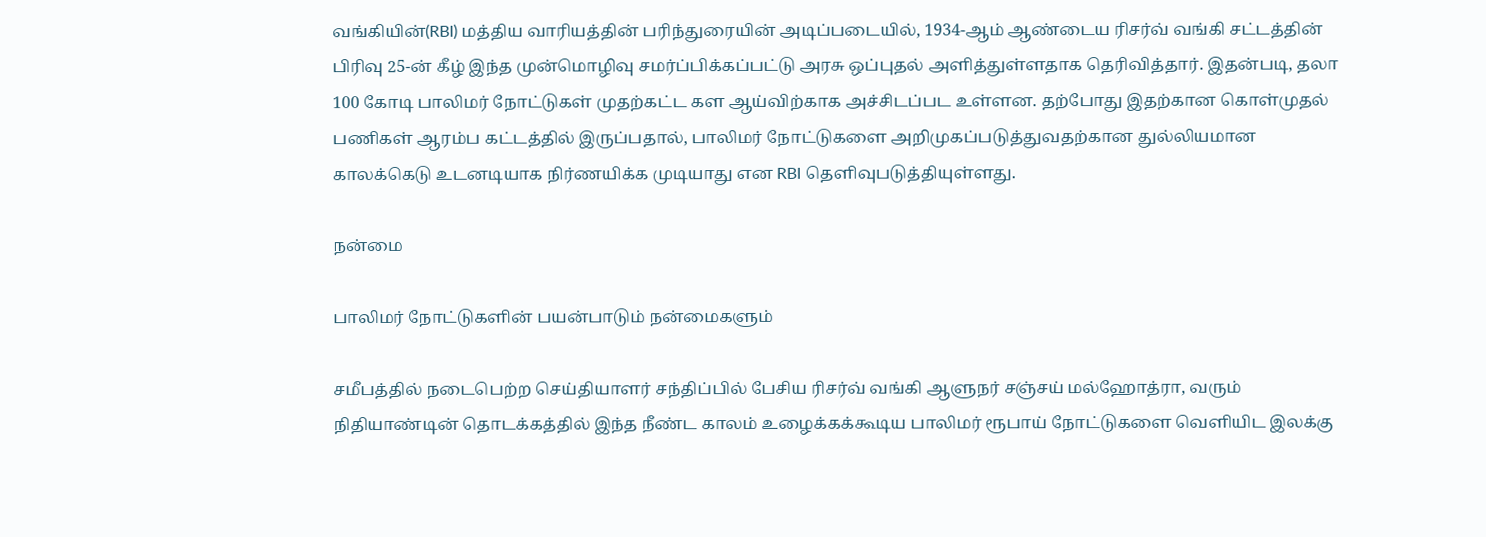வங்கியின்(RBI) மத்திய வாரியத்தின் பரிந்துரையின் அடிப்படையில், 1934-ஆம் ஆண்டைய ரிசர்வ் வங்கி சட்டத்தின் பிரிவு 25-ன் கீழ் இந்த முன்மொழிவு சமர்ப்பிக்கப்பட்டு அரசு ஒப்புதல் அளித்துள்ளதாக தெரிவித்தார். இதன்படி, தலா 100 கோடி பாலிமர் நோட்டுகள் முதற்கட்ட கள ஆய்விற்காக அச்சிடப்பட உள்ளன. தற்போது இதற்கான கொள்முதல் பணிகள் ஆரம்ப கட்டத்தில் இருப்பதால், பாலிமர் நோட்டுகளை அறிமுகப்படுத்துவதற்கான துல்லியமான காலக்கெடு உடனடியாக நிர்ணயிக்க முடியாது என RBI தெளிவுபடுத்தியுள்ளது.

நன்மை

பாலிமர் நோட்டுகளின் பயன்பாடும் நன்மைகளும்

சமீபத்தில் நடைபெற்ற செய்தியாளர் சந்திப்பில் பேசிய ரிசர்வ் வங்கி ஆளுநர் சஞ்சய் மல்ஹோத்ரா, வரும் நிதியாண்டின் தொடக்கத்தில் இந்த நீண்ட காலம் உழைக்கக்கூடிய பாலிமர் ரூபாய் நோட்டுகளை வெளியிட இலக்கு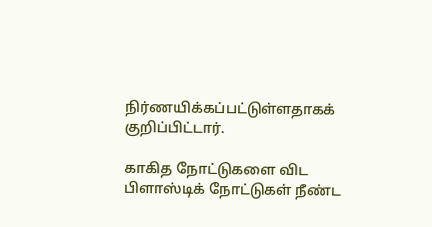நிர்ணயிக்கப்பட்டுள்ளதாகக் குறிப்பிட்டார்.

காகித நோட்டுகளை விட பிளாஸ்டிக் நோட்டுகள் நீண்ட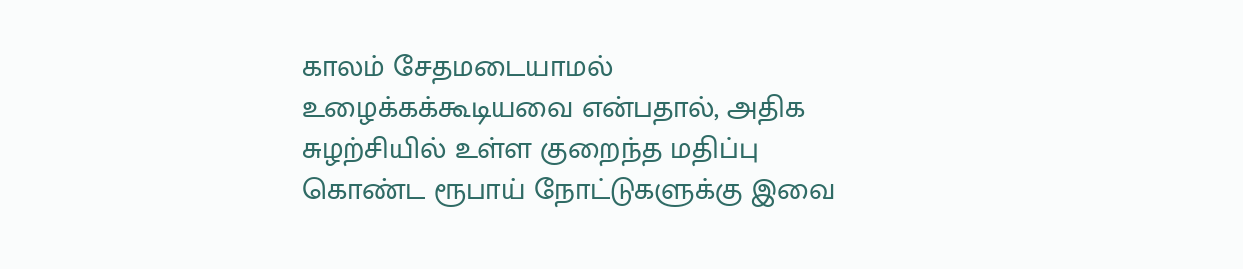காலம் சேதமடையாமல் உழைக்கக்கூடியவை என்பதால், அதிக சுழற்சியில் உள்ள குறைந்த மதிப்பு கொண்ட ரூபாய் நோட்டுகளுக்கு இவை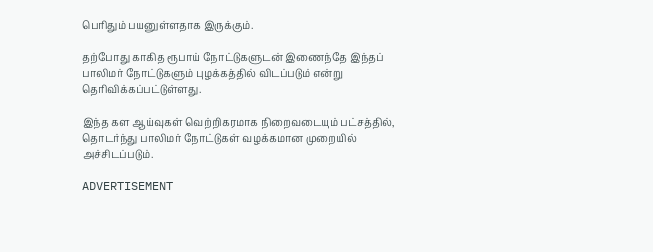பெரிதும் பயனுள்ளதாக இருக்கும்.

தற்போது காகித ரூபாய் நோட்டுகளுடன் இணைந்தே இந்தப் பாலிமர் நோட்டுகளும் புழக்கத்தில் விடப்படும் என்று தெரிவிக்கப்பட்டுள்ளது.

இந்த கள ஆய்வுகள் வெற்றிகரமாக நிறைவடையும் பட்சத்தில், தொடர்ந்து பாலிமர் நோட்டுகள் வழக்கமான முறையில் அச்சிடப்படும்.

ADVERTISEMENT